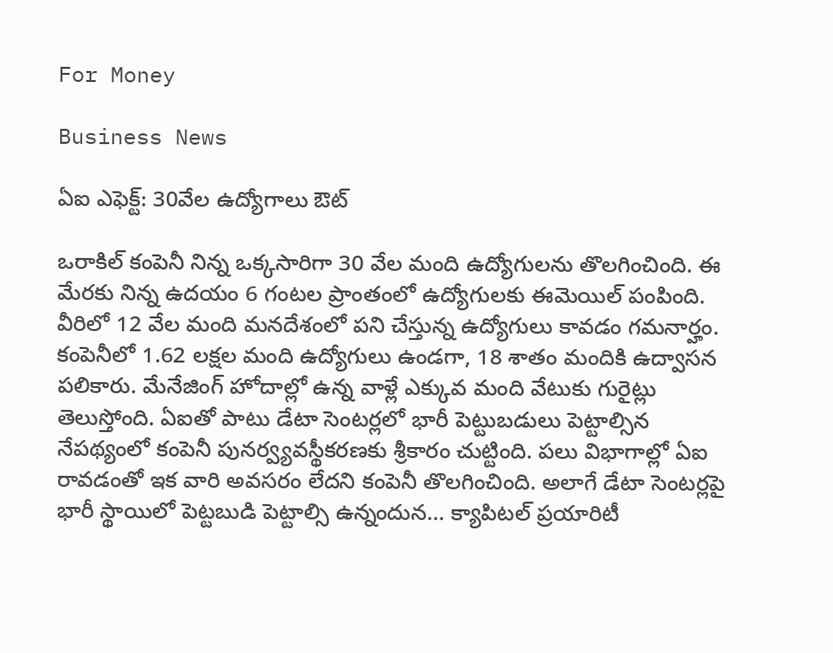For Money

Business News

ఏఐ ఎఫెక్ట్‌: 30వేల ఉద్యోగాలు ఔట్‌

ఒరాకిల్‌ కంపెనీ నిన్న ఒక్కసారిగా 30 వేల మంది ఉద్యోగులను తొలగించింది. ఈ మేరకు నిన్న ఉదయం 6 గంటల ప్రాంతంలో ఉద్యోగులకు ఈమెయిల్‌ పంపింది. వీరిలో 12 వేల మంది మనదేశంలో పని చేస్తున్న ఉద్యోగులు కావడం గమనార్హం. కంపెనీలో 1.62 లక్షల మంది ఉద్యోగులు ఉండగా, 18 శాతం మందికి ఉద్వాసన పలికారు. మేనేజింగ్‌ హోదాల్లో ఉన్న వాళ్లే ఎక్కువ మంది వేటుకు గురైట్లు తెలుస్తోంది. ఏఐతో పాటు డేటా సెంటర్లలో భారీ పెట్టుబడులు పెట్టాల్సిన నేపథ్యంలో కంపెనీ పునర్వ్యవస్థీకరణకు శ్రీకారం చుట్టింది. పలు విభాగాల్లో ఏఐ రావడంతో ఇక వారి అవసరం లేదని కంపెనీ తొలగించింది. అలాగే డేటా సెంటర్లపై భారీ స్థాయిలో పెట్టబుడి పెట్టాల్సి ఉన్నందున… క్యాపిటల్‌ ప్రయారిటీ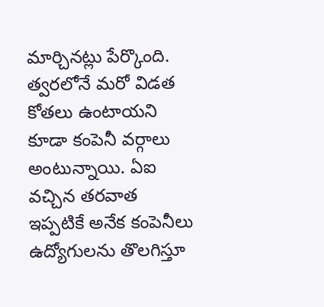మార్చినట్లు పేర్కొంది. త్వరలోనే మరో విడత కోతలు ఉంటాయని కూడా కంపెనీ వర్గాలు అంటున్నాయి. ఏఐ వచ్చిన తరవాత ఇప్పటికే అనేక కంపెనీలు ఉద్యోగులను తొలగిస్తూ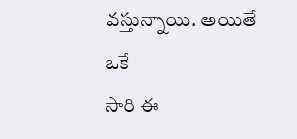వస్తున్నాయి. అయితే ఒకే
సారి ఈ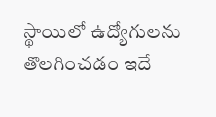స్థాయిలో ఉద్యోగులను తొలగించడం ఇదే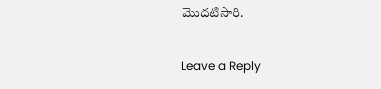మొదటిసారి.

Leave a Reply